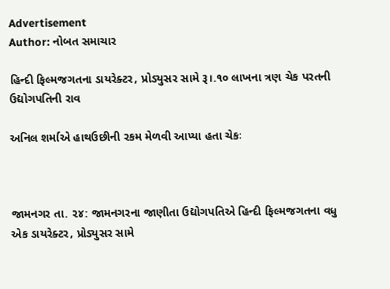Advertisement
Author: નોબત સમાચાર

હિન્દી ફિલ્મજગતના ડાયરેક્ટર, પ્રોડ્યુસર સામે રૂ।.૧૦ લાખના ત્રણ ચેક પરતની ઉદ્યોગપતિની રાવ

અનિલ શર્માએ હાથઉછીની રકમ મેળવી આપ્યા હતા ચેકઃ



જામનગર તા. ૨૪: જામનગરના જાણીતા ઉદ્યોગપતિએ હિન્દી ફિલ્મજગતના વધુ એક ડાયરેક્ટર, પ્રોડ્યુસર સામે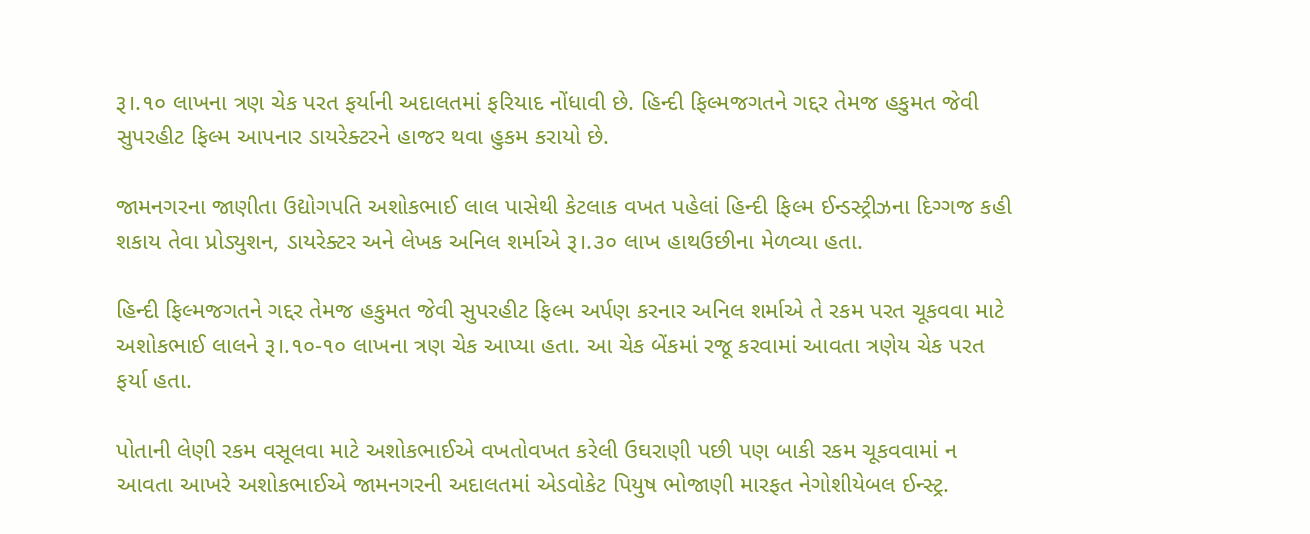રૂ।.૧૦ લાખના ત્રણ ચેક પરત ફર્યાની અદાલતમાં ફરિયાદ નોંધાવી છે. હિન્દી ફિલ્મજગતને ગદ્દર તેમજ હકુમત જેવી સુપરહીટ ફિલ્મ આપનાર ડાયરેક્ટરને હાજર થવા હુકમ કરાયો છે.

જામનગરના જાણીતા ઉદ્યોગપતિ અશોકભાઈ લાલ પાસેથી કેટલાક વખત પહેલાં હિન્દી ફિલ્મ ઈન્ડસ્ટ્રીઝના દિગ્ગજ કહી શકાય તેવા પ્રોડ્યુશન, ડાયરેક્ટર અને લેખક અનિલ શર્માએ રૂ।.૩૦ લાખ હાથઉછીના મેળવ્યા હતા.

હિન્દી ફિલ્મજગતને ગદ્દર તેમજ હકુમત જેવી સુપરહીટ ફિલ્મ અર્પણ કરનાર અનિલ શર્માએ તે રકમ પરત ચૂકવવા માટે અશોકભાઈ લાલને રૂ।.૧૦-૧૦ લાખના ત્રણ ચેક આપ્યા હતા. આ ચેક બેંકમાં રજૂ કરવામાં આવતા ત્રણેય ચેક પરત ફર્યા હતા.

પોતાની લેણી રકમ વસૂલવા માટે અશોકભાઈએ વખતોવખત કરેલી ઉઘરાણી પછી પણ બાકી રકમ ચૂકવવામાં ન આવતા આખરે અશોકભાઈએ જામનગરની અદાલતમાં એડવોકેટ પિયુષ ભોજાણી મારફત નેગોશીયેબલ ઈન્સ્ટ્ર.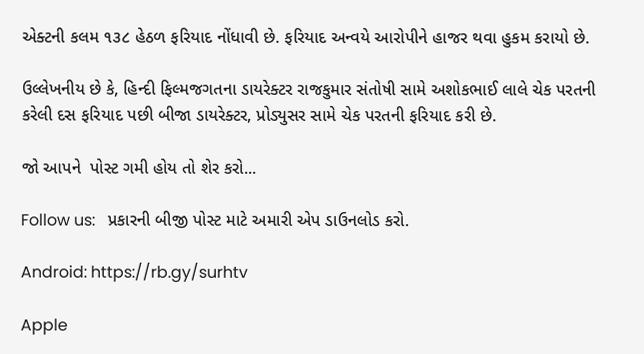એક્ટની કલમ ૧૩૮ હેઠળ ફરિયાદ નોંધાવી છે. ફરિયાદ અન્વયે આરોપીને હાજર થવા હુકમ કરાયો છે.

ઉલ્લેખનીય છે કે, હિન્દી ફિલ્મજગતના ડાયરેક્ટર રાજકુમાર સંતોષી સામે અશોકભાઈ લાલે ચેક પરતની કરેલી દસ ફરિયાદ પછી બીજા ડાયરેક્ટર, પ્રોડ્યુસર સામે ચેક પરતની ફરિયાદ કરી છે.

જો આપને  પોસ્ટ ગમી હોય તો શેર કરો...

Follow us:   પ્રકારની બીજી પોસ્ટ માટે અમારી એપ ડાઉનલોડ કરો.

Android: https://rb.gy/surhtv

Apple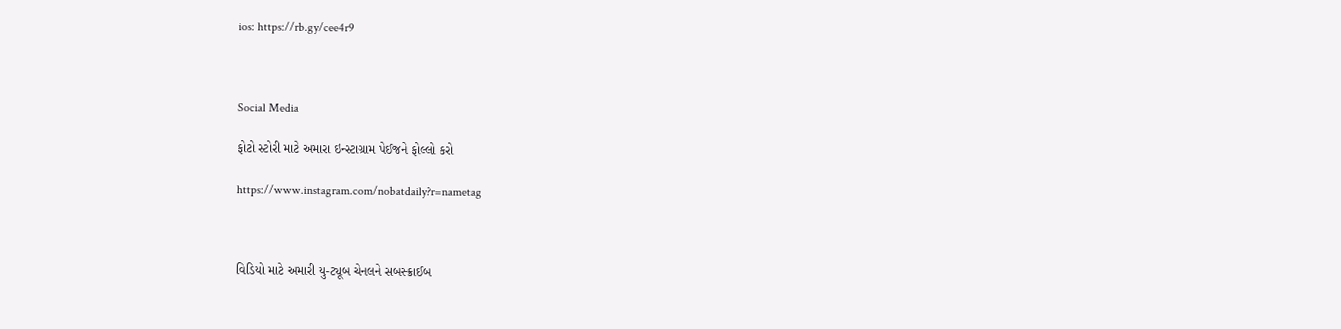ios: https://rb.gy/cee4r9



Social Media

ફોટો સ્ટોરી માટે અમારા ઇન્સ્ટાગ્રામ પેઈજને ફોલ્લો કરો

https://www.instagram.com/nobatdaily?r=nametag



વિડિયો માટે અમારી યુ-ટ્યૂબ ચેનલને સબસ્ક્રાઈબ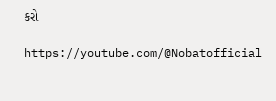કરો

https://youtube.com/@Nobatofficial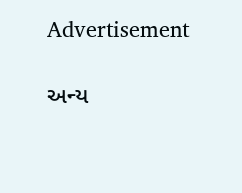Advertisement

અન્ય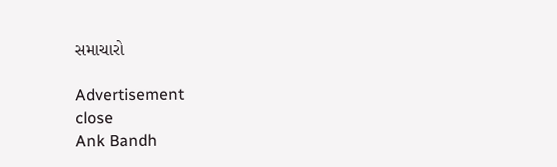સમાચારો

Advertisement
close
Ank Bandh